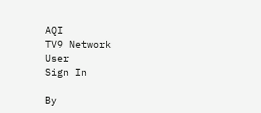AQI
TV9 Network
User
Sign In

By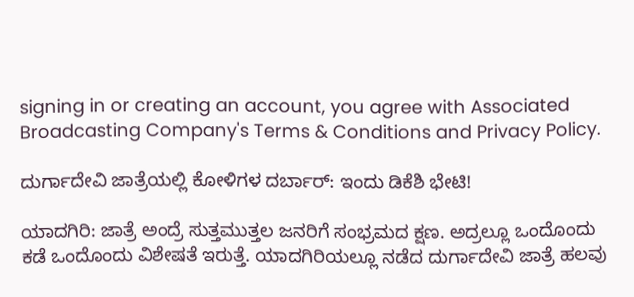signing in or creating an account, you agree with Associated Broadcasting Company's Terms & Conditions and Privacy Policy.

ದುರ್ಗಾದೇವಿ ಜಾತ್ರೆಯಲ್ಲಿ ಕೋಳಿಗಳ ದರ್ಬಾರ್: ಇಂದು ಡಿಕೆಶಿ ಭೇಟಿ!

ಯಾದಗಿರಿ: ಜಾತ್ರೆ ಅಂದ್ರೆ ಸುತ್ತಮುತ್ತಲ ಜನರಿಗೆ ಸಂಭ್ರಮದ ಕ್ಷಣ. ಅದ್ರಲ್ಲೂ ಒಂದೊಂದು ಕಡೆ ಒಂದೊಂದು ವಿಶೇಷತೆ ಇರುತ್ತೆ. ಯಾದಗಿರಿಯಲ್ಲೂ ನಡೆದ ದುರ್ಗಾದೇವಿ ಜಾತ್ರೆ ಹಲವು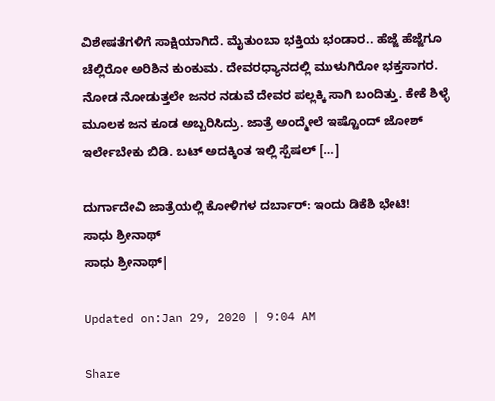ವಿಶೇಷತೆಗಳಿಗೆ ಸಾಕ್ಷಿಯಾಗಿದೆ. ಮೈತುಂಬಾ ಭಕ್ತಿಯ ಭಂಡಾರ.. ಹೆಜ್ಜೆ ಹೆಜ್ಜೆಗೂ ಚೆಲ್ಲಿರೋ ಅರಿಶಿನ ಕುಂಕುಮ. ದೇವರಧ್ಯಾನದಲ್ಲಿ ಮುಳುಗಿರೋ ಭಕ್ತಸಾಗರ. ನೋಡ ನೋಡುತ್ತಲೇ ಜನರ ನಡುವೆ ದೇವರ ಪಲ್ಲಕ್ಕಿ ಸಾಗಿ ಬಂದಿತ್ತು. ಕೇಕೆ ಶಿಳ್ಳೆ ಮೂಲಕ ಜನ ಕೂಡ ಅಬ್ಬರಿಸಿದ್ರು. ಜಾತ್ರೆ ಅಂದ್ಮೇಲೆ ಇಷ್ಟೊಂದ್ ಜೋಶ್ ಇರ್ಲೇಬೇಕು ಬಿಡಿ. ಬಟ್ ಅದಕ್ಕಿಂತ ಇಲ್ಲಿ ಸ್ಪೆಷಲ್ […]

ದುರ್ಗಾದೇವಿ ಜಾತ್ರೆಯಲ್ಲಿ ಕೋಳಿಗಳ ದರ್ಬಾರ್: ಇಂದು ಡಿಕೆಶಿ ಭೇಟಿ!
ಸಾಧು ಶ್ರೀನಾಥ್
ಸಾಧು ಶ್ರೀನಾಥ್|

Updated on:Jan 29, 2020 | 9:04 AM

Share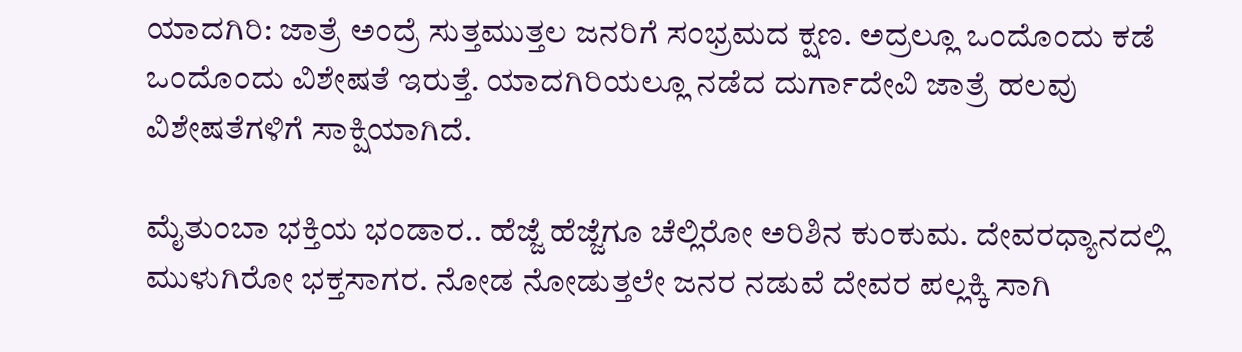ಯಾದಗಿರಿ: ಜಾತ್ರೆ ಅಂದ್ರೆ ಸುತ್ತಮುತ್ತಲ ಜನರಿಗೆ ಸಂಭ್ರಮದ ಕ್ಷಣ. ಅದ್ರಲ್ಲೂ ಒಂದೊಂದು ಕಡೆ ಒಂದೊಂದು ವಿಶೇಷತೆ ಇರುತ್ತೆ. ಯಾದಗಿರಿಯಲ್ಲೂ ನಡೆದ ದುರ್ಗಾದೇವಿ ಜಾತ್ರೆ ಹಲವು ವಿಶೇಷತೆಗಳಿಗೆ ಸಾಕ್ಷಿಯಾಗಿದೆ.

ಮೈತುಂಬಾ ಭಕ್ತಿಯ ಭಂಡಾರ.. ಹೆಜ್ಜೆ ಹೆಜ್ಜೆಗೂ ಚೆಲ್ಲಿರೋ ಅರಿಶಿನ ಕುಂಕುಮ. ದೇವರಧ್ಯಾನದಲ್ಲಿ ಮುಳುಗಿರೋ ಭಕ್ತಸಾಗರ. ನೋಡ ನೋಡುತ್ತಲೇ ಜನರ ನಡುವೆ ದೇವರ ಪಲ್ಲಕ್ಕಿ ಸಾಗಿ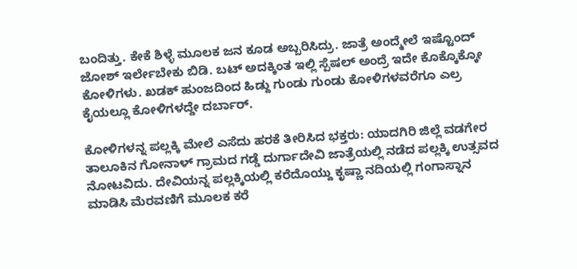ಬಂದಿತ್ತು. ಕೇಕೆ ಶಿಳ್ಳೆ ಮೂಲಕ ಜನ ಕೂಡ ಅಬ್ಬರಿಸಿದ್ರು. ಜಾತ್ರೆ ಅಂದ್ಮೇಲೆ ಇಷ್ಟೊಂದ್ ಜೋಶ್ ಇರ್ಲೇಬೇಕು ಬಿಡಿ. ಬಟ್ ಅದಕ್ಕಿಂತ ಇಲ್ಲಿ ಸ್ಪೆಷಲ್ ಅಂದ್ರೆ ಇದೇ ಕೊಕ್ಕೊಕ್ಕೋ ಕೋಳಿಗಳು. ಖಡಕ್ ಹುಂಜದಿಂದ ಹಿಡ್ದು ಗುಂಡು ಗುಂಡು ಕೋಳಿಗಳವರೆಗೂ ಎಲ್ರ ಕೈಯಲ್ಲೂ ಕೋಳಿಗಳದ್ದೇ ದರ್ಬಾರ್.

ಕೋಳಿಗಳನ್ನ ಪಲ್ಲಕ್ಕಿ ಮೇಲೆ ಎಸೆದು ಹರಕೆ ತೀರಿಸಿದ ಭಕ್ತರು: ಯಾದಗಿರಿ ಜಿಲ್ಲೆ ವಡಗೇರ ತಾಲೂಕಿನ ಗೋನಾಳ್ ಗ್ರಾಮದ ಗಡ್ಡೆ ದುರ್ಗಾದೇವಿ ಜಾತ್ರೆಯಲ್ಲಿ ನಡೆದ ಪಲ್ಲಕ್ಕಿ ಉತ್ಸವದ ನೋಟವಿದು. ದೇವಿಯನ್ನ ಪಲ್ಲಕ್ಕಿಯಲ್ಲಿ ಕರೆದೊಯ್ದು ಕೃಷ್ಣಾ ನದಿಯಲ್ಲಿ ಗಂಗಾಸ್ನಾನ ಮಾಡಿಸಿ ಮೆರವಣಿಗೆ ಮೂಲಕ ಕರೆ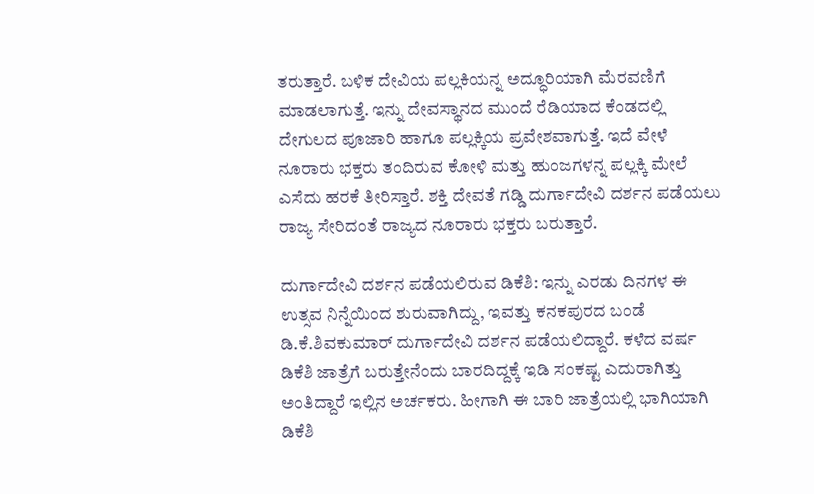ತರುತ್ತಾರೆ. ಬಳಿಕ ದೇವಿಯ ಪಲ್ಲಕಿಯನ್ನ ಅದ್ಧೂರಿಯಾಗಿ ಮೆರವಣಿಗೆ ಮಾಡಲಾಗುತ್ತೆ. ಇನ್ನು ದೇವಸ್ಥಾನದ ಮುಂದೆ ರೆಡಿಯಾದ ಕೆಂಡದಲ್ಲಿ ದೇಗುಲದ ಪೂಜಾರಿ ಹಾಗೂ ಪಲ್ಲಕ್ಕಿಯ ಪ್ರವೇಶವಾಗುತ್ತೆ. ಇದೆ ವೇಳೆ ನೂರಾರು ಭಕ್ತರು ತಂದಿರುವ ಕೋಳಿ ಮತ್ತು ಹುಂಜಗಳನ್ನ ಪಲ್ಲಕ್ಕಿ ಮೇಲೆ ಎಸೆದು ಹರಕೆ ತೀರಿಸ್ತಾರೆ. ಶಕ್ತಿ ದೇವತೆ ಗಡ್ಡಿ ದುರ್ಗಾದೇವಿ ದರ್ಶನ ಪಡೆಯಲು ರಾಜ್ಯ ಸೇರಿದಂತೆ ರಾಜ್ಯದ ನೂರಾರು ಭಕ್ತರು ಬರುತ್ತಾರೆ.

ದುರ್ಗಾದೇವಿ ದರ್ಶನ ಪಡೆಯಲಿರುವ ಡಿಕೆಶಿ: ಇನ್ನು ಎರಡು ದಿನಗಳ ಈ ಉತ್ಸವ ನಿನ್ನೆಯಿಂದ ಶುರುವಾಗಿದ್ದು, ಇವತ್ತು ಕನಕಪುರದ ಬಂಡೆ ಡಿ.ಕೆ.ಶಿವಕುಮಾರ್ ದುರ್ಗಾದೇವಿ ದರ್ಶನ ಪಡೆಯಲಿದ್ದಾರೆ. ಕಳೆದ ವರ್ಷ ಡಿಕೆಶಿ ಜಾತ್ರೆಗೆ ಬರುತ್ತೇನೆಂದು ಬಾರದಿದ್ದಕ್ಕೆ ಇಡಿ ಸಂಕಷ್ಟ ಎದುರಾಗಿತ್ತು ಅಂತಿದ್ದಾರೆ ಇಲ್ಲಿನ ಅರ್ಚಕರು. ಹೀಗಾಗಿ ಈ ಬಾರಿ ಜಾತ್ರೆಯಲ್ಲಿ ಭಾಗಿಯಾಗಿ ಡಿಕೆಶಿ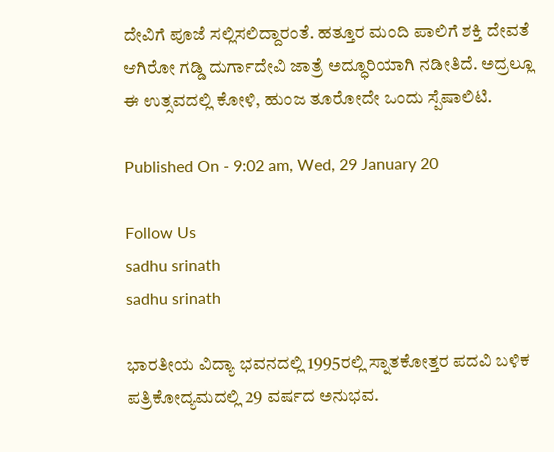ದೇವಿಗೆ ಪೂಜೆ ಸಲ್ಲಿಸಲಿದ್ದಾರಂತೆ. ಹತ್ತೂರ ಮಂದಿ ಪಾಲಿಗೆ ಶಕ್ತಿ ದೇವತೆ ಆಗಿರೋ ಗಡ್ಡಿ ದುರ್ಗಾದೇವಿ ಜಾತ್ರೆ ಅದ್ಧೂರಿಯಾಗಿ ನಡೀತಿದೆ. ಅದ್ರಲ್ಲೂ ಈ ಉತ್ಸವದಲ್ಲಿ ಕೋಳಿ, ಹುಂಜ ತೂರೋದೇ ಒಂದು ಸ್ಪೆಷಾಲಿಟಿ.

Published On - 9:02 am, Wed, 29 January 20

Follow Us
sadhu srinath
sadhu srinath

ಭಾರತೀಯ ವಿದ್ಯಾ ಭವನದಲ್ಲಿ 1995ರಲ್ಲಿ ಸ್ನಾತಕೋತ್ತರ ಪದವಿ ಬಳಿಕ ಪತ್ರಿಕೋದ್ಯಮದಲ್ಲಿ 29 ವರ್ಷದ ಅನುಭವ.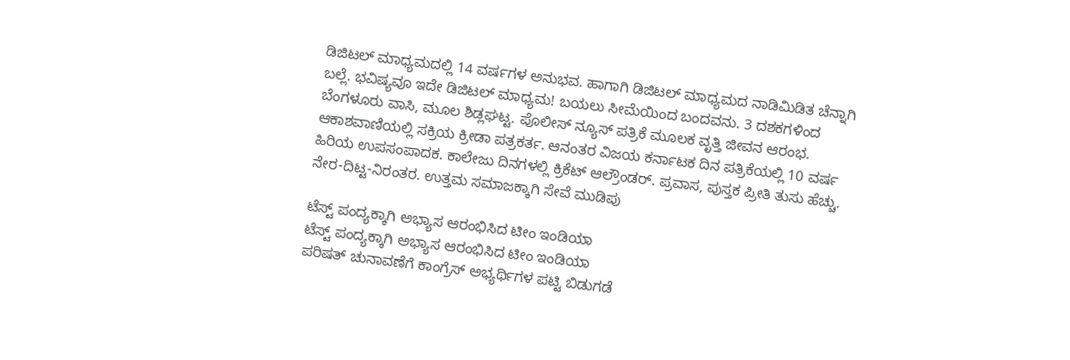ಡಿಜಿಟಲ್ ಮಾಧ್ಯಮದಲ್ಲಿ 14 ವರ್ಷಗಳ ಅನುಭವ. ಹಾಗಾಗಿ ಡಿಜಿಟಲ್ ಮಾಧ್ಯಮದ ನಾಡಿಮಿಡಿತ ಚೆನ್ನಾಗಿ ಬಲ್ಲೆ. ಭವಿಷ್ಯವೂ ಇದೇ ಡಿಜಿಟಲ್ ಮಾಧ್ಯಮ! ಬಯಲು ಸೀಮೆಯಿಂದ ಬಂದವನು. 3 ದಶಕಗಳಿಂದ ಬೆಂಗಳೂರು ವಾಸಿ, ಮೂಲ ಶಿಡ್ಲಘಟ್ಟ. ಪೊಲೀಸ್ ನ್ಯೂಸ್ ಪತ್ರಿಕೆ ಮೂಲಕ ವೃತ್ತಿ ಜೀವನ ಆರಂಭ. ಆಕಾಶವಾಣಿಯಲ್ಲಿ ಸಕ್ರಿಯ ಕ್ರೀಡಾ ಪತ್ರಕರ್ತ. ಆನಂತರ ವಿಜಯ ಕರ್ನಾಟಕ ದಿನ ಪತ್ರಿಕೆಯಲ್ಲಿ 10 ವರ್ಷ ಹಿರಿಯ ಉಪಸಂಪಾದಕ. ಕಾಲೇಜು ದಿನಗಳಲ್ಲಿ ಕ್ರಿಕೆಟ್ ಆಲ್ರೌಂಡರ್. ಪ್ರವಾಸ, ಪುಸ್ತಕ ಪ್ರೀತಿ ತುಸು ಹೆಚ್ಚು. ನೇರ-ದಿಟ್ಟ-ನಿರಂತರ. ಉತ್ತಮ ಸಮಾಜಕ್ಕಾಗಿ ಸೇವೆ ಮುಡಿಪು

ಟೆಸ್ಟ್ ಪಂದ್ಯಕ್ಕಾಗಿ ಅಭ್ಯಾಸ ಆರಂಭಿಸಿದ ಟೀಂ ಇಂಡಿಯಾ
ಟೆಸ್ಟ್ ಪಂದ್ಯಕ್ಕಾಗಿ ಅಭ್ಯಾಸ ಆರಂಭಿಸಿದ ಟೀಂ ಇಂಡಿಯಾ
ಪರಿಷತ್ ಚುನಾವಣೆಗೆ ಕಾಂಗ್ರೆಸ್ ಅಭ್ಯರ್ಥಿಗಳ ಪಟ್ಟಿ ಬಿಡುಗಡೆ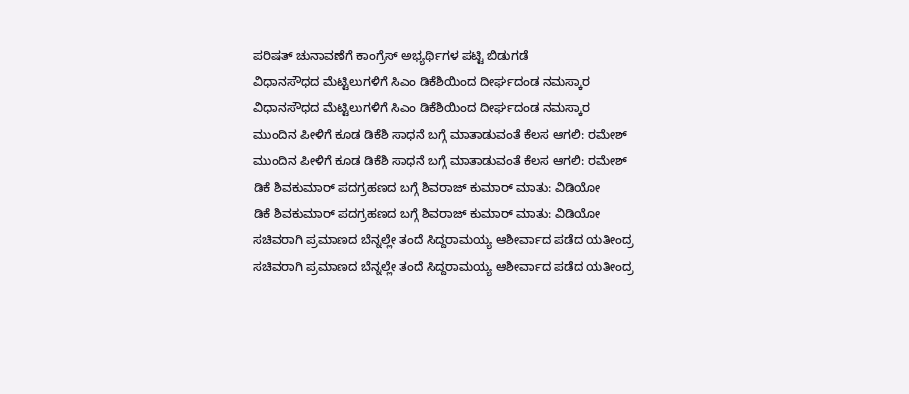ಪರಿಷತ್ ಚುನಾವಣೆಗೆ ಕಾಂಗ್ರೆಸ್ ಅಭ್ಯರ್ಥಿಗಳ ಪಟ್ಟಿ ಬಿಡುಗಡೆ
ವಿಧಾನಸೌಧದ ಮೆಟ್ಟಿಲುಗಳಿಗೆ ಸಿಎಂ ಡಿಕೆಶಿಯಿಂದ ದೀರ್ಘದಂಡ ನಮಸ್ಕಾರ
ವಿಧಾನಸೌಧದ ಮೆಟ್ಟಿಲುಗಳಿಗೆ ಸಿಎಂ ಡಿಕೆಶಿಯಿಂದ ದೀರ್ಘದಂಡ ನಮಸ್ಕಾರ
ಮುಂದಿನ ಪೀಳಿಗೆ ಕೂಡ ಡಿಕೆಶಿ ಸಾಧನೆ ಬಗ್ಗೆ ಮಾತಾಡುವಂತೆ ಕೆಲಸ ಆಗಲಿ: ರಮೇಶ್
ಮುಂದಿನ ಪೀಳಿಗೆ ಕೂಡ ಡಿಕೆಶಿ ಸಾಧನೆ ಬಗ್ಗೆ ಮಾತಾಡುವಂತೆ ಕೆಲಸ ಆಗಲಿ: ರಮೇಶ್
ಡಿಕೆ ಶಿವಕುಮಾರ್ ಪದಗ್ರಹಣದ ಬಗ್ಗೆ ಶಿವರಾಜ್ ಕುಮಾರ್ ಮಾತು: ವಿಡಿಯೋ
ಡಿಕೆ ಶಿವಕುಮಾರ್ ಪದಗ್ರಹಣದ ಬಗ್ಗೆ ಶಿವರಾಜ್ ಕುಮಾರ್ ಮಾತು: ವಿಡಿಯೋ
ಸಚಿವರಾಗಿ ಪ್ರಮಾಣದ ಬೆನ್ನಲ್ಲೇ ತಂದೆ ಸಿದ್ದರಾಮಯ್ಯ ಆಶೀರ್ವಾದ ಪಡೆದ ಯತೀಂದ್ರ
ಸಚಿವರಾಗಿ ಪ್ರಮಾಣದ ಬೆನ್ನಲ್ಲೇ ತಂದೆ ಸಿದ್ದರಾಮಯ್ಯ ಆಶೀರ್ವಾದ ಪಡೆದ ಯತೀಂದ್ರ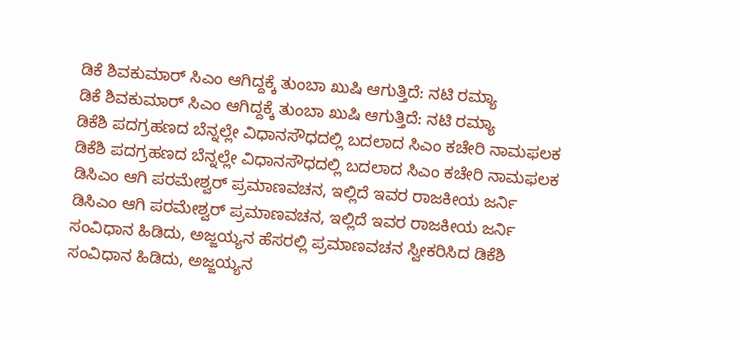ಡಿಕೆ ಶಿವಕುಮಾರ್ ಸಿಎಂ ಆಗಿದ್ದಕ್ಕೆ ತುಂಬಾ ಖುಷಿ ಆಗುತ್ತಿದೆ: ನಟಿ ರಮ್ಯಾ
ಡಿಕೆ ಶಿವಕುಮಾರ್ ಸಿಎಂ ಆಗಿದ್ದಕ್ಕೆ ತುಂಬಾ ಖುಷಿ ಆಗುತ್ತಿದೆ: ನಟಿ ರಮ್ಯಾ
ಡಿಕೆಶಿ ಪದಗ್ರಹಣದ ಬೆನ್ನಲ್ಲೇ ವಿಧಾನಸೌಧದಲ್ಲಿ ಬದಲಾದ ಸಿಎಂ ಕಚೇರಿ ನಾಮಫಲಕ
ಡಿಕೆಶಿ ಪದಗ್ರಹಣದ ಬೆನ್ನಲ್ಲೇ ವಿಧಾನಸೌಧದಲ್ಲಿ ಬದಲಾದ ಸಿಎಂ ಕಚೇರಿ ನಾಮಫಲಕ
ಡಿಸಿಎಂ ಆಗಿ ಪರಮೇಶ್ವರ್ ಪ್ರಮಾಣವಚನ, ಇಲ್ಲಿದೆ ಇವರ ರಾಜಕೀಯ ಜರ್ನಿ
ಡಿಸಿಎಂ ಆಗಿ ಪರಮೇಶ್ವರ್ ಪ್ರಮಾಣವಚನ, ಇಲ್ಲಿದೆ ಇವರ ರಾಜಕೀಯ ಜರ್ನಿ
ಸಂವಿಧಾನ ಹಿಡಿದು, ಅಜ್ಜಯ್ಯನ ಹೆಸರಲ್ಲಿ ಪ್ರಮಾಣವಚನ ಸ್ವೀಕರಿಸಿದ ಡಿಕೆಶಿ
ಸಂವಿಧಾನ ಹಿಡಿದು, ಅಜ್ಜಯ್ಯನ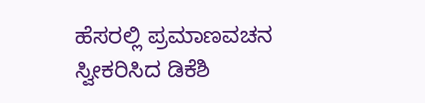ಹೆಸರಲ್ಲಿ ಪ್ರಮಾಣವಚನ ಸ್ವೀಕರಿಸಿದ ಡಿಕೆಶಿ